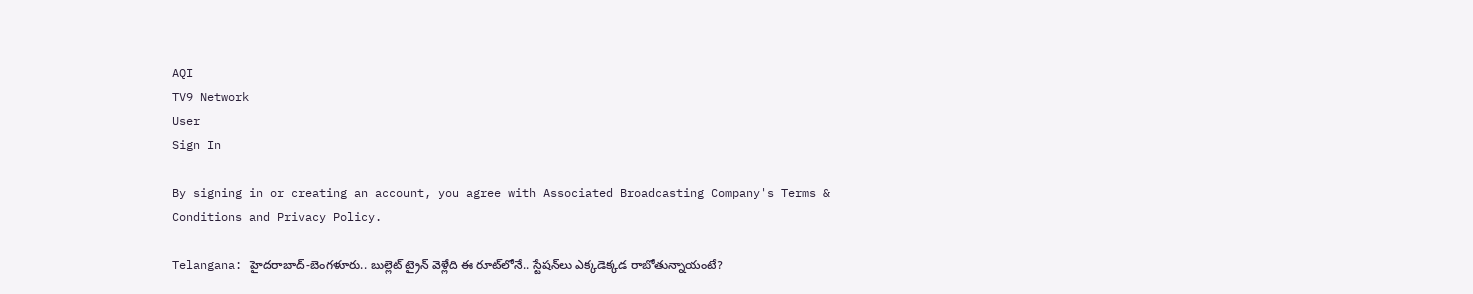AQI
TV9 Network
User
Sign In

By signing in or creating an account, you agree with Associated Broadcasting Company's Terms & Conditions and Privacy Policy.

Telangana: హైదరాబాద్-బెంగళూరు.. బుల్లెట్ ట్రైన్ వెళ్లేది ఈ రూట్‌లోనే.. స్టేషన్‌లు ఎక్కడెక్కడ రాబోతున్నాయంటే?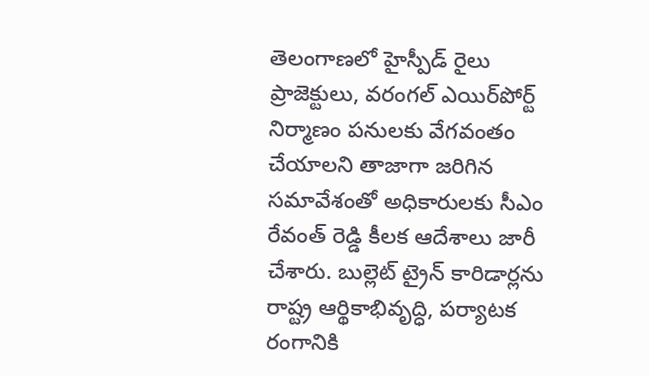తెలంగాణలో హైస్పీడ్ రైలు ప్రాజెక్టులు, వరంగల్ ఎయిర్‌పోర్ట్ నిర్మాణం పనులకు వేగవంతం చేయాలని తాజాగా జరిగిన సమావేశంతో అధికారులకు సీఎం రేవంత్ రెడ్డి కీలక ఆదేశాలు జారీ చేశారు. బుల్లెట్ ట్రైన్ కారిడార్లను రాష్ట్ర ఆర్థికాభివృద్ధి, పర్యాటక రంగానికి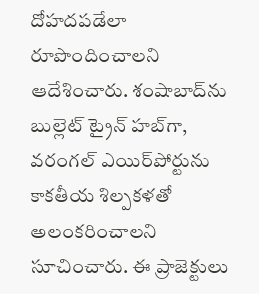దోహదపడేలా రూపొందించాలని ఆదేశించారు. శంషాబాద్‌ను బుల్లెట్ ట్రైన్ హబ్‌గా, వరంగల్ ఎయిర్‌పోర్టును కాకతీయ శిల్పకళతో అలంకరించాలని సూచించారు. ఈ ప్రాజెక్టులు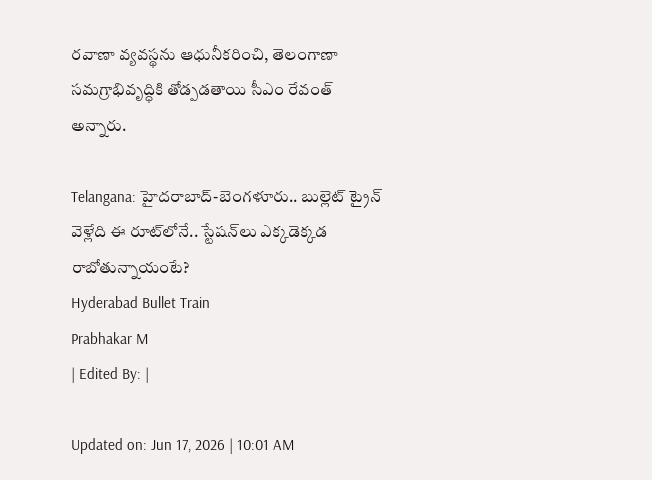రవాణా వ్యవస్థను ఆధునీకరించి, తెలంగాణా సమగ్రాభివృద్ధికి తోడ్పడతాయి సీఎం రేవంత్ అన్నారు.

Telangana: హైదరాబాద్-బెంగళూరు.. బుల్లెట్ ట్రైన్ వెళ్లేది ఈ రూట్‌లోనే.. స్టేషన్‌లు ఎక్కడెక్కడ రాబోతున్నాయంటే?
Hyderabad Bullet Train
Prabhakar M
| Edited By: |

Updated on: Jun 17, 2026 | 10:01 AM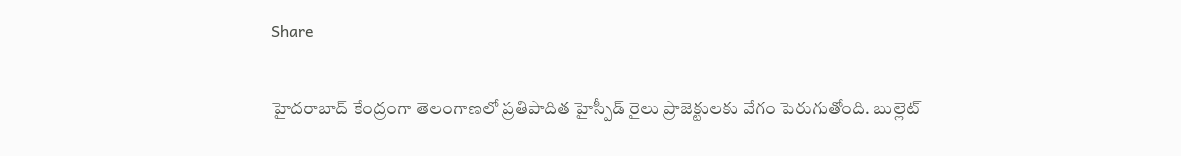Share

హైదరాబాద్ కేంద్రంగా తెలంగాణలో ప్రతిపాదిత హైస్పీడ్ రైలు ప్రాజెక్టులకు వేగం పెరుగుతోంది. బుల్లెట్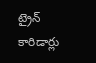ట్రైన్ కారిడార్లు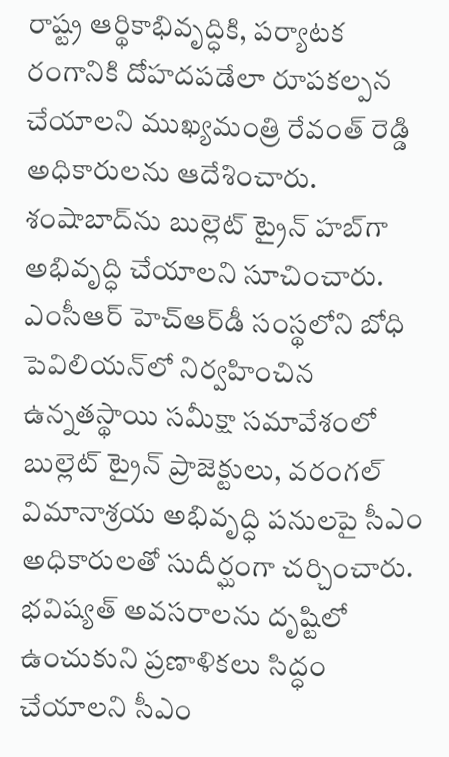రాష్ట్ర ఆర్థికాభివృద్ధికి, పర్యాటక రంగానికి దోహదపడేలా రూపకల్పన చేయాలని ముఖ్యమంత్రి రేవంత్ రెడ్డి అధికారులను ఆదేశించారు. శంషాబాద్‌ను బుల్లెట్ ట్రైన్ హబ్‌గా అభివృద్ధి చేయాలని సూచించారు. ఎంసీఆర్ హెచ్‌ఆర్‌డీ సంస్థలోని బోధి పెవిలియన్‌లో నిర్వహించిన ఉన్నతస్థాయి సమీక్షా సమావేశంలో బుల్లెట్ ట్రైన్ ప్రాజెక్టులు, వరంగల్ విమానాశ్రయ అభివృద్ధి పనులపై సీఎం అధికారులతో సుదీర్ఘంగా చర్చించారు. భవిష్యత్ అవసరాలను దృష్టిలో ఉంచుకుని ప్రణాళికలు సిద్ధం చేయాలని సీఎం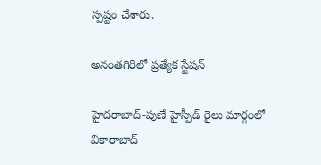స్పష్టం చేశారు.

అనంతగిరిలో ప్రత్యేక స్టేషన్

హైదరాబాద్-పుణే హైస్పీడ్ రైలు మార్గంలో వికారాబాద్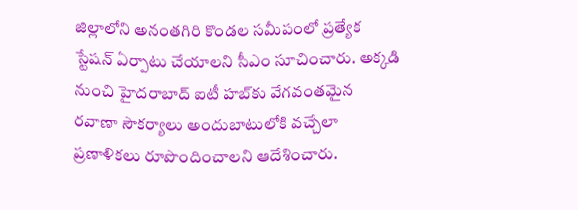జిల్లాలోని అనంతగిరి కొండల సమీపంలో ప్రత్యేక స్టేషన్ ఏర్పాటు చేయాలని సీఎం సూచించారు. అక్కడి నుంచి హైదరాబాద్ ఐటీ హబ్‌కు వేగవంతమైన రవాణా సౌకర్యాలు అందుబాటులోకి వచ్చేలా ప్రణాళికలు రూపొందించాలని ఆదేశించారు.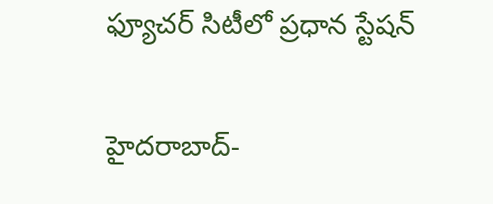ఫ్యూచర్ సిటీలో ప్రధాన స్టేషన్‌

హైదరాబాద్-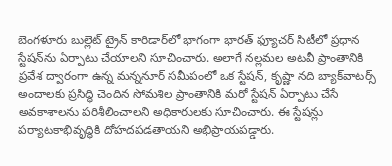బెంగళూరు బుల్లెట్ ట్రైన్ కారిడార్‌లో భాగంగా భారత్ ఫ్యూచర్ సిటీలో ప్రధాన స్టేషన్‌ను ఏర్పాటు చేయాలని సూచించారు. అలాగే నల్లమల అటవీ ప్రాంతానికి ప్రవేశ ద్వారంగా ఉన్న మన్ననూర్ సమీపంలో ఒక స్టేషన్, కృష్ణా నది బ్యాక్‌వాటర్స్ అందాలకు ప్రసిద్ధి చెందిన సోమశిల ప్రాంతానికి మరో స్టేషన్ ఏర్పాటు చేసే అవకాశాలను పరిశీలించాలని అధికారులకు సూచించారు. ఈ స్టేషన్లు పర్యాటకాభివృద్ధికి దోహదపడతాయని అభిప్రాయపడ్డారు.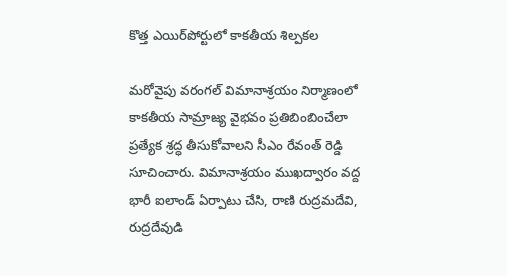కొత్త ఎయిర్‌పోర్టులో కాకతీయ శిల్పకల

మరోవైపు వరంగల్ విమానాశ్రయం నిర్మాణంలో కాకతీయ సామ్రాజ్య వైభవం ప్రతిబింబించేలా ప్రత్యేక శ్రద్ధ తీసుకోవాలని సీఎం రేవంత్ రెడ్డి సూచించారు. విమానాశ్రయం ముఖద్వారం వద్ద భారీ ఐలాండ్ ఏర్పాటు చేసి, రాణి రుద్రమదేవి, రుద్రదేవుడి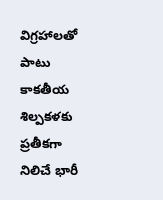విగ్రహాలతో పాటు కాకతీయ శిల్పకళకు ప్రతీకగా నిలిచే భారీ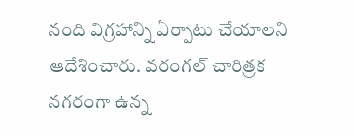నంది విగ్రహాన్ని ఏర్పాటు చేయాలని ఆదేశించారు. వరంగల్ చారిత్రక నగరంగా ఉన్న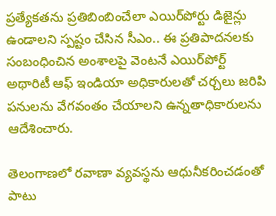ప్రత్యేకతను ప్రతిబింబించేలా ఎయిర్‌పోర్టు డిజైన్లు ఉండాలని స్పష్టం చేసిన సీఎం.. ఈ ప్రతిపాదనలకు సంబంధించిన అంశాలపై వెంటనే ఎయిర్‌పోర్ట్ అథారిటీ ఆఫ్ ఇండియా అధికారులతో చర్చలు జరిపి పనులను వేగవంతం చేయాలని ఉన్నతాధికారులను ఆదేశించారు.

తెలంగాణలో రవాణా వ్యవస్థను ఆధునీకరించడంతో పాటు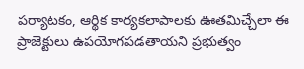పర్యాటకం, ఆర్థిక కార్యకలాపాలకు ఊతమిచ్చేలా ఈ ప్రాజెక్టులు ఉపయోగపడతాయని ప్రభుత్వం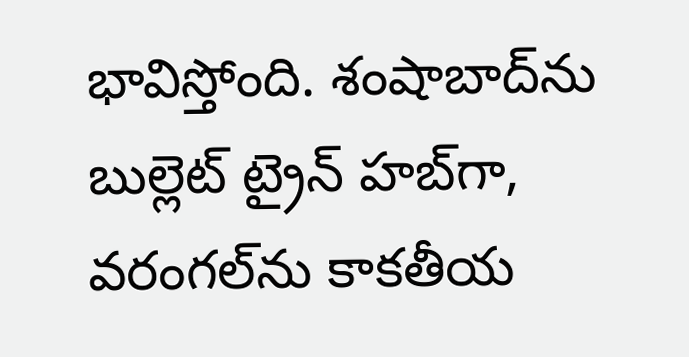భావిస్తోంది. శంషాబాద్‌ను బుల్లెట్ ట్రైన్ హబ్‌గా, వరంగల్‌ను కాకతీయ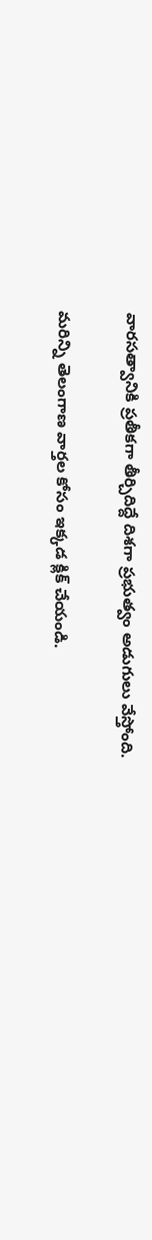వారసత్వానికి ప్రతీకగా తీర్చిదిద్దే దిశగా ప్రభుత్వం అడుగులు వేస్తోంది.

మరిన్ని తెలంగాణ వార్తల కోసం ఇక్కడ క్లిక్ చేయండి.